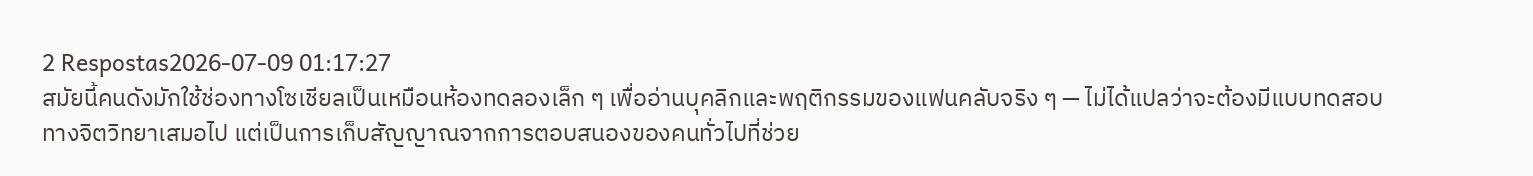2 Respostas2026-07-09 01:17:27
สมัยนี้คนดังมักใช้ช่องทางโซเชียลเป็นเหมือนห้องทดลองเล็ก ๆ เพื่ออ่านบุคลิกและพฤติกรรมของแฟนคลับจริง ๆ — ไม่ได้แปลว่าจะต้องมีแบบทดสอบทางจิตวิทยาเสมอไป แต่เป็นการเก็บสัญญาณจากการตอบสนองของคนทั่วไปที่ช่วย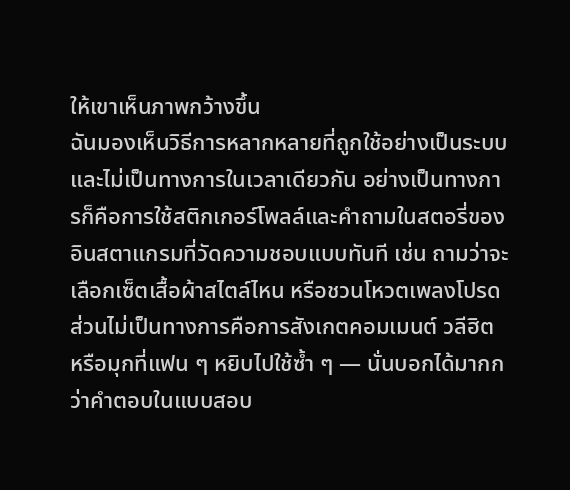ให้เขาเห็นภาพกว้างขึ้น
ฉันมองเห็นวิธีการหลากหลายที่ถูกใช้อย่างเป็นระบบและไม่เป็นทางการในเวลาเดียวกัน อย่างเป็นทางการก็คือการใช้สติกเกอร์โพลล์และคำถามในสตอรี่ของอินสตาแกรมที่วัดความชอบแบบทันที เช่น ถามว่าจะเลือกเซ็ตเสื้อผ้าสไตล์ไหน หรือชวนโหวตเพลงโปรด ส่วนไม่เป็นทางการคือการสังเกตคอมเมนต์ วลีฮิต หรือมุกที่แฟน ๆ หยิบไปใช้ซ้ำ ๆ — นั่นบอกได้มากกว่าคำตอบในแบบสอบ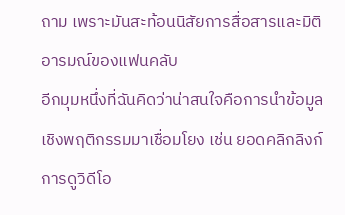ถาม เพราะมันสะท้อนนิสัยการสื่อสารและมิติอารมณ์ของแฟนคลับ
อีกมุมหนึ่งที่ฉันคิดว่าน่าสนใจคือการนำข้อมูลเชิงพฤติกรรมมาเชื่อมโยง เช่น ยอดคลิกลิงก์ การดูวิดีโอ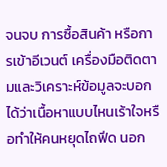จนจบ การซื้อสินค้า หรือการเข้าอีเวนต์ เครื่องมือติดตามและวิเคราะห์ข้อมูลจะบอกได้ว่าเนื้อหาแบบไหนเร้าใจหรือทำให้คนหยุดไถฟีด นอก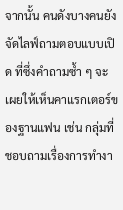จากนั้น คนดังบางคนยังจัดไลฟ์ถามตอบแบบเปิด ที่ซึ่งคำถามซ้ำ ๆ จะเผยให้เห็นคาแรกเตอร์ของฐานแฟน เช่น กลุ่มที่ชอบถามเรื่องการทำงา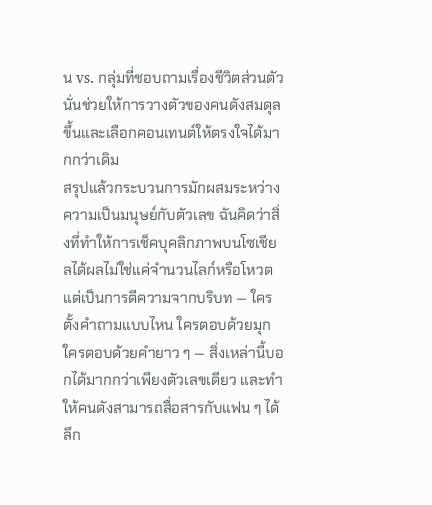น vs. กลุ่มที่ชอบถามเรื่องชีวิตส่วนตัว นั่นช่วยให้การวางตัวของคนดังสมดุลขึ้นและเลือกคอนเทนต์ให้ตรงใจได้มากกว่าเดิม
สรุปแล้วกระบวนการมักผสมระหว่างความเป็นมนุษย์กับตัวเลข ฉันคิดว่าสิ่งที่ทำให้การเช็คบุคลิกภาพบนโซเชียลได้ผลไม่ใช่แค่จำนวนไลก์หรือโหวต แต่เป็นการตีความจากบริบท — ใครตั้งคำถามแบบไหน ใครตอบด้วยมุก ใครตอบด้วยคำยาว ๆ — สิ่งเหล่านี้บอกได้มากกว่าเพียงตัวเลขเดียว และทำให้คนดังสามารถสื่อสารกับแฟน ๆ ได้ลึก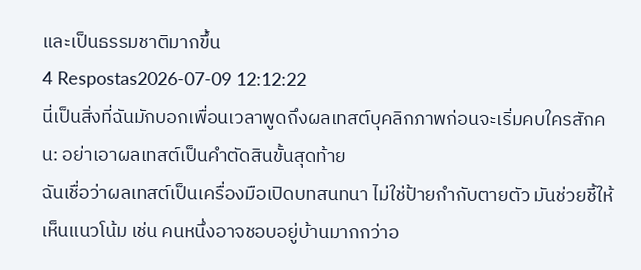และเป็นธรรมชาติมากขึ้น
4 Respostas2026-07-09 12:12:22
นี่เป็นสิ่งที่ฉันมักบอกเพื่อนเวลาพูดถึงผลเทสต์บุคลิกภาพก่อนจะเริ่มคบใครสักคน: อย่าเอาผลเทสต์เป็นคำตัดสินขั้นสุดท้าย
ฉันเชื่อว่าผลเทสต์เป็นเครื่องมือเปิดบทสนทนา ไม่ใช่ป้ายกำกับตายตัว มันช่วยชี้ให้เห็นแนวโน้ม เช่น คนหนึ่งอาจชอบอยู่บ้านมากกว่าอ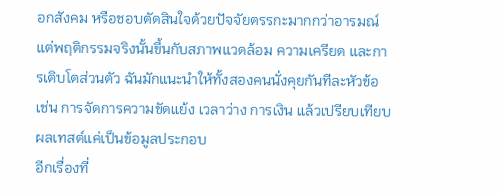อกสังคม หรือชอบตัดสินใจด้วยปัจจัยตรรกะมากกว่าอารมณ์ แต่พฤติกรรมจริงนั้นขึ้นกับสภาพแวดล้อม ความเครียด และการเติบโตส่วนตัว ฉันมักแนะนำให้ทั้งสองคนนั่งคุยกันทีละหัวข้อ เช่น การจัดการความขัดแย้ง เวลาว่าง การเงิน แล้วเปรียบเทียบผลเทสต์แค่เป็นข้อมูลประกอบ
อีกเรื่องที่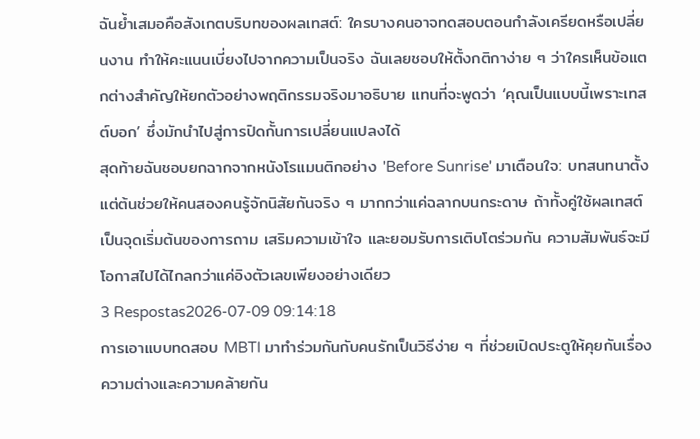ฉันย้ำเสมอคือสังเกตบริบทของผลเทสต์: ใครบางคนอาจทดสอบตอนกำลังเครียดหรือเปลี่ยนงาน ทำให้คะแนนเบี่ยงไปจากความเป็นจริง ฉันเลยชอบให้ตั้งกติกาง่าย ๆ ว่าใครเห็นข้อแตกต่างสำคัญให้ยกตัวอย่างพฤติกรรมจริงมาอธิบาย แทนที่จะพูดว่า ‘คุณเป็นแบบนี้เพราะเทสต์บอก’ ซึ่งมักนำไปสู่การปิดกั้นการเปลี่ยนแปลงได้
สุดท้ายฉันชอบยกฉากจากหนังโรแมนติกอย่าง 'Before Sunrise' มาเตือนใจ: บทสนทนาตั้งแต่ต้นช่วยให้คนสองคนรู้จักนิสัยกันจริง ๆ มากกว่าแค่ฉลากบนกระดาษ ถ้าทั้งคู่ใช้ผลเทสต์เป็นจุดเริ่มต้นของการถาม เสริมความเข้าใจ และยอมรับการเติบโตร่วมกัน ความสัมพันธ์จะมีโอกาสไปได้ไกลกว่าแค่อิงตัวเลขเพียงอย่างเดียว
3 Respostas2026-07-09 09:14:18
การเอาแบบทดสอบ MBTI มาทำร่วมกันกับคนรักเป็นวิธีง่าย ๆ ที่ช่วยเปิดประตูให้คุยกันเรื่องความต่างและความคล้ายกัน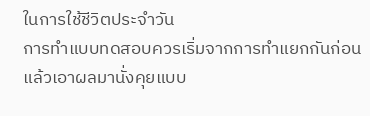ในการใช้ชีวิตประจำวัน
การทำแบบทดสอบควรเริ่มจากการทำแยกกันก่อน แล้วเอาผลมานั่งคุยแบบ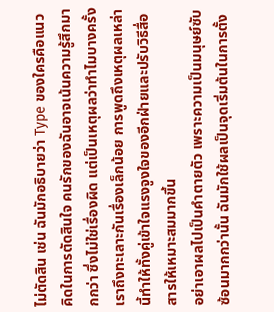ไม่ตัดสิน เช่น ฉันมักอธิบายว่า Type ของใครคือแนวคิดในการตัดสินใจ คนรักของฉันอาจเน้นความรู้สึกมากกว่า ซึ่งไม่ใช่เรื่องผิด แต่เป็นเหตุผลว่าทำไมบางครั้งเราถึงทะเลาะกันเรื่องเล็กน้อย การพูดถึงเหตุผลเหล่านี้ทำให้ทั้งคู่เข้าใจแรงจูงใจของอีกฝ่ายและปรับวิธีสื่อสารให้เหมาะสมมากขึ้น
อย่าเอาผลไปเป็นคำตายตัว เพราะความเป็นมนุษย์ซับซ้อนมากกว่านั้น ฉันมักใช้ผลเป็นจุดเริ่มต้นในการตั้ง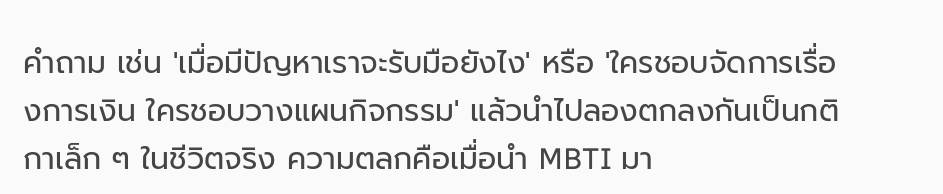คำถาม เช่น 'เมื่อมีปัญหาเราจะรับมือยังไง' หรือ 'ใครชอบจัดการเรื่องการเงิน ใครชอบวางแผนกิจกรรม' แล้วนำไปลองตกลงกันเป็นกติกาเล็ก ๆ ในชีวิตจริง ความตลกคือเมื่อนำ MBTI มา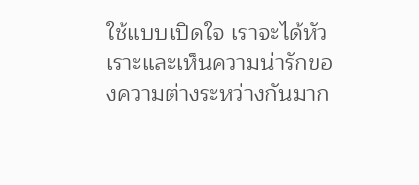ใช้แบบเปิดใจ เราจะได้หัวเราะและเห็นความน่ารักของความต่างระหว่างกันมาก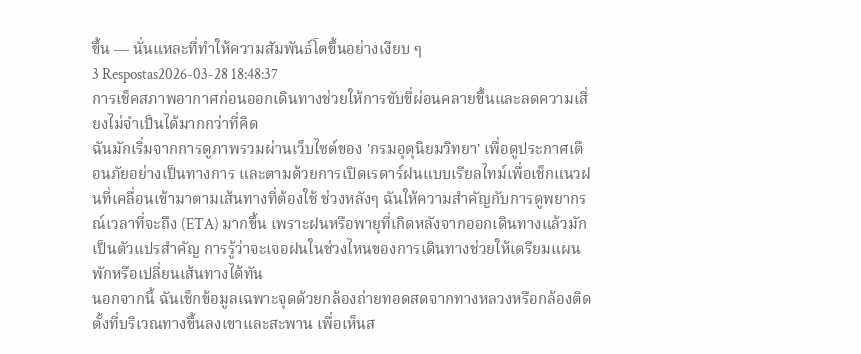ขึ้น — นั่นแหละที่ทำให้ความสัมพันธ์โตขึ้นอย่างเงียบ ๆ
3 Respostas2026-03-28 18:48:37
การเช็คสภาพอากาศก่อนออกเดินทางช่วยให้การขับขี่ผ่อนคลายขึ้นและลดความเสี่ยงไม่จำเป็นได้มากกว่าที่คิด
ฉันมักเริ่มจากการดูภาพรวมผ่านเว็บไซต์ของ 'กรมอุตุนิยมวิทยา' เพื่อดูประกาศเตือนภัยอย่างเป็นทางการ และตามด้วยการเปิดเรดาร์ฝนแบบเรียลไทม์เพื่อเช็กแนวฝนที่เคลื่อนเข้ามาตามเส้นทางที่ต้องใช้ ช่วงหลังๆ ฉันให้ความสำคัญกับการดูพยากรณ์เวลาที่จะถึง (ETA) มากขึ้น เพราะฝนหรือพายุที่เกิดหลังจากออกเดินทางแล้วมักเป็นตัวแปรสำคัญ การรู้ว่าจะเจอฝนในช่วงไหนของการเดินทางช่วยให้เตรียมแผนพักหรือเปลี่ยนเส้นทางได้ทัน
นอกจากนี้ ฉันเช็กข้อมูลเฉพาะจุดด้วยกล้องถ่ายทอดสดจากทางหลวงหรือกล้องติดตั้งที่บริเวณทางขึ้นลงเขาและสะพาน เพื่อเห็นส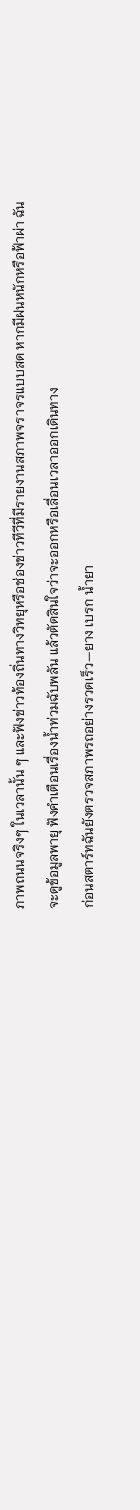ภาพถนนจริงๆ ในเวลานั้น ๆ และฟังข่าวท้องถิ่นทางวิทยุหรือช่องข่าวทีวีที่มีรายงานสภาพจราจรแบบสด หากมีฝนหนักหรือฟ้าผ่า ฉันจะดูข้อมูลพายุ ฟังคำเตือนเรื่องน้ำท่วมฉับพลัน แล้วตัดสินใจว่าจะออกหรือเลื่อนเวลาออกเดินทาง
ก่อนสตาร์ทฉันยังตรวจสภาพรถอย่างรวดเร็ว—ยาง เบรก น้ำยา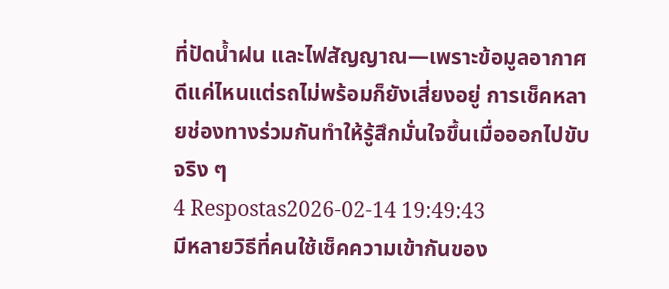ที่ปัดน้ำฝน และไฟสัญญาณ—เพราะข้อมูลอากาศดีแค่ไหนแต่รถไม่พร้อมก็ยังเสี่ยงอยู่ การเช็คหลายช่องทางร่วมกันทำให้รู้สึกมั่นใจขึ้นเมื่อออกไปขับจริง ๆ
4 Respostas2026-02-14 19:49:43
มีหลายวิธีที่คนใช้เช็คความเข้ากันของ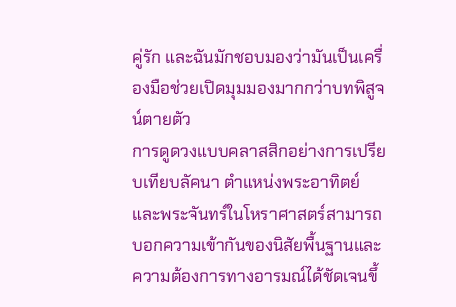คู่รัก และฉันมักชอบมองว่ามันเป็นเครื่องมือช่วยเปิดมุมมองมากกว่าบทพิสูจน์ตายตัว
การดูดวงแบบคลาสสิกอย่างการเปรียบเทียบลัคนา ตำแหน่งพระอาทิตย์และพระจันทร์ในโหราศาสตร์สามารถบอกความเข้ากันของนิสัยพื้นฐานและความต้องการทางอารมณ์ได้ชัดเจนขึ้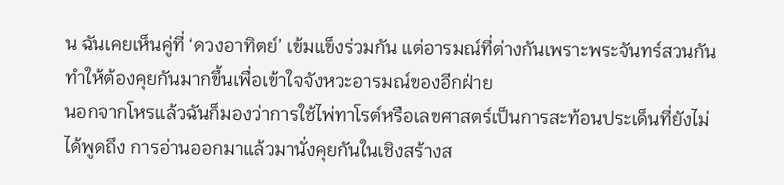น ฉันเคยเห็นคู่ที่ ‘ดวงอาทิตย์’ เข้มแข็งร่วมกัน แต่อารมณ์ที่ต่างกันเพราะพระจันทร์สวนกัน ทำให้ต้องคุยกันมากขึ้นเพื่อเข้าใจจังหวะอารมณ์ของอีกฝ่าย
นอกจากโหรแล้วฉันก็มองว่าการใช้ไพ่ทาโรต์หรือเลขศาสตร์เป็นการสะท้อนประเด็นที่ยังไม่ได้พูดถึง การอ่านออกมาแล้วมานั่งคุยกันในเชิงสร้างส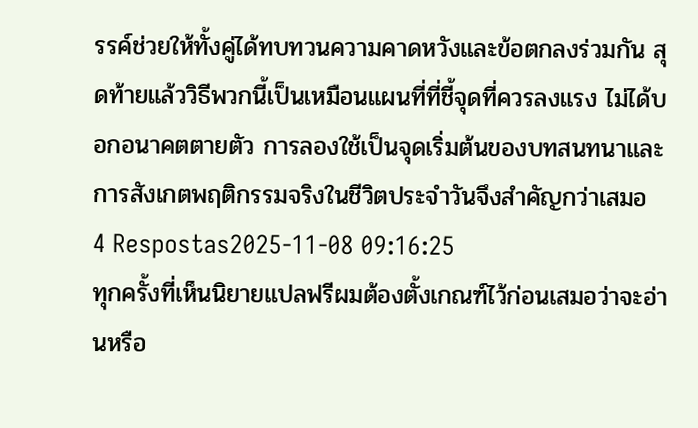รรค์ช่วยให้ทั้งคู่ได้ทบทวนความคาดหวังและข้อตกลงร่วมกัน สุดท้ายแล้ววิธีพวกนี้เป็นเหมือนแผนที่ที่ชี้จุดที่ควรลงแรง ไม่ได้บอกอนาคตตายตัว การลองใช้เป็นจุดเริ่มต้นของบทสนทนาและการสังเกตพฤติกรรมจริงในชีวิตประจำวันจึงสำคัญกว่าเสมอ
4 Respostas2025-11-08 09:16:25
ทุกครั้งที่เห็นนิยายแปลฟรีผมต้องตั้งเกณฑ์ไว้ก่อนเสมอว่าจะอ่านหรือ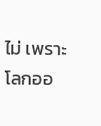ไม่ เพราะโลกออ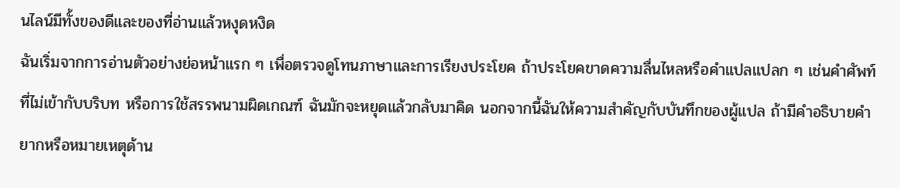นไลน์มีทั้งของดีและของที่อ่านแล้วหงุดหงิด
ฉันเริ่มจากการอ่านตัวอย่างย่อหน้าแรก ๆ เพื่อตรวจดูโทนภาษาและการเรียงประโยค ถ้าประโยคขาดความลื่นไหลหรือคำแปลแปลก ๆ เช่นคำศัพท์ที่ไม่เข้ากับบริบท หรือการใช้สรรพนามผิดเกณฑ์ ฉันมักจะหยุดแล้วกลับมาคิด นอกจากนี้ฉันให้ความสำคัญกับบันทึกของผู้แปล ถ้ามีคำอธิบายคำยากหรือหมายเหตุด้าน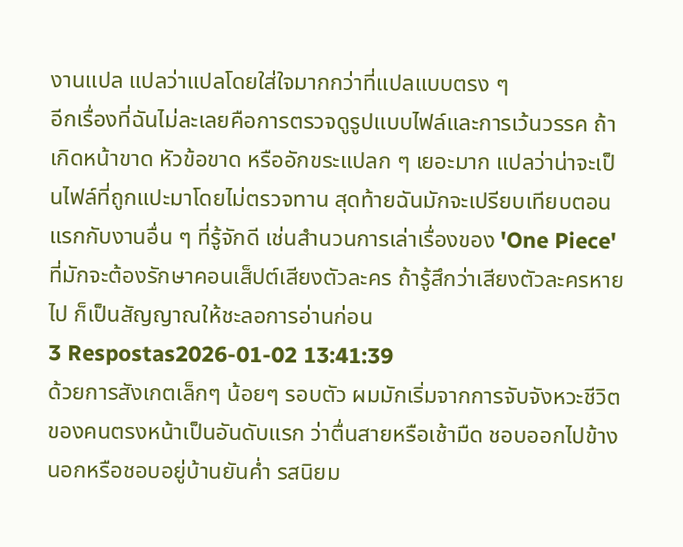งานแปล แปลว่าแปลโดยใส่ใจมากกว่าที่แปลแบบตรง ๆ
อีกเรื่องที่ฉันไม่ละเลยคือการตรวจดูรูปแบบไฟล์และการเว้นวรรค ถ้าเกิดหน้าขาด หัวข้อขาด หรืออักขระแปลก ๆ เยอะมาก แปลว่าน่าจะเป็นไฟล์ที่ถูกแปะมาโดยไม่ตรวจทาน สุดท้ายฉันมักจะเปรียบเทียบตอนแรกกับงานอื่น ๆ ที่รู้จักดี เช่นสำนวนการเล่าเรื่องของ 'One Piece' ที่มักจะต้องรักษาคอนเส็ปต์เสียงตัวละคร ถ้ารู้สึกว่าเสียงตัวละครหายไป ก็เป็นสัญญาณให้ชะลอการอ่านก่อน
3 Respostas2026-01-02 13:41:39
ด้วยการสังเกตเล็กๆ น้อยๆ รอบตัว ผมมักเริ่มจากการจับจังหวะชีวิตของคนตรงหน้าเป็นอันดับแรก ว่าตื่นสายหรือเช้ามืด ชอบออกไปข้างนอกหรือชอบอยู่บ้านยันค่ำ รสนิยม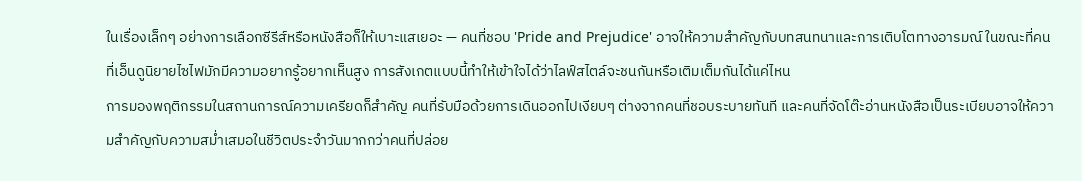ในเรื่องเล็กๆ อย่างการเลือกซีรีส์หรือหนังสือก็ให้เบาะแสเยอะ — คนที่ชอบ 'Pride and Prejudice' อาจให้ความสำคัญกับบทสนทนาและการเติบโตทางอารมณ์ ในขณะที่คนที่เอ็นดูนิยายไซไฟมักมีความอยากรู้อยากเห็นสูง การสังเกตแบบนี้ทำให้เข้าใจได้ว่าไลฟ์สไตล์จะชนกันหรือเติมเต็มกันได้แค่ไหน
การมองพฤติกรรมในสถานการณ์ความเครียดก็สำคัญ คนที่รับมือด้วยการเดินออกไปเงียบๆ ต่างจากคนที่ชอบระบายทันที และคนที่จัดโต๊ะอ่านหนังสือเป็นระเบียบอาจให้ความสำคัญกับความสม่ำเสมอในชีวิตประจำวันมากกว่าคนที่ปล่อย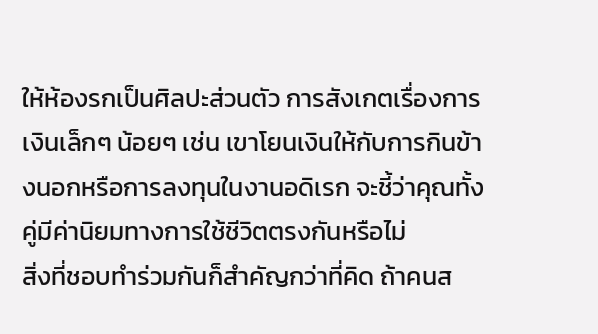ให้ห้องรกเป็นศิลปะส่วนตัว การสังเกตเรื่องการเงินเล็กๆ น้อยๆ เช่น เขาโยนเงินให้กับการกินข้างนอกหรือการลงทุนในงานอดิเรก จะชี้ว่าคุณทั้งคู่มีค่านิยมทางการใช้ชีวิตตรงกันหรือไม่
สิ่งที่ชอบทำร่วมกันก็สำคัญกว่าที่คิด ถ้าคนส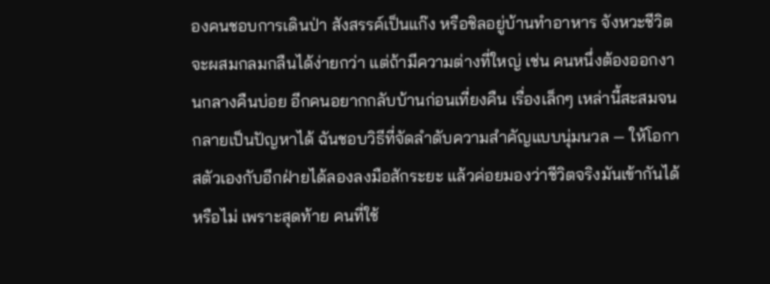องคนชอบการเดินป่า สังสรรค์เป็นแก๊ง หรือชิลอยู่บ้านทำอาหาร จังหวะชีวิตจะผสมกลมกลืนได้ง่ายกว่า แต่ถ้ามีความต่างที่ใหญ่ เช่น คนหนึ่งต้องออกงานกลางคืนบ่อย อีกคนอยากกลับบ้านก่อนเที่ยงคืน เรื่องเล็กๆ เหล่านี้สะสมจนกลายเป็นปัญหาได้ ฉันชอบวิธีที่จัดลำดับความสำคัญแบบนุ่มนวล — ให้โอกาสตัวเองกับอีกฝ่ายได้ลองลงมือสักระยะ แล้วค่อยมองว่าชีวิตจริงมันเข้ากันได้หรือไม่ เพราะสุดท้าย คนที่ใช้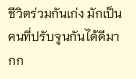ชีวิตร่วมกันเก่ง มักเป็นคนที่ปรับจูนกันได้ดีมากก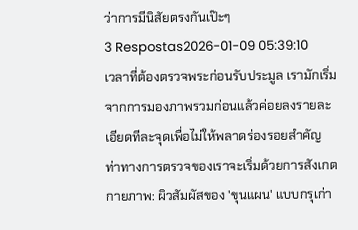ว่าการมีนิสัยตรงกันเป๊ะๆ
3 Respostas2026-01-09 05:39:10
เวลาที่ต้องตรวจพระก่อนรับประมูล เรามักเริ่มจากการมองภาพรวมก่อนแล้วค่อยลงรายละเอียดทีละจุดเพื่อไม่ให้พลาดร่องรอยสำคัญ
ท่าทางการตรวจของเราจะเริ่มด้วยการสังเกตกายภาพ: ผิวสัมผัสของ 'ขุนแผน' แบบกรุเก่า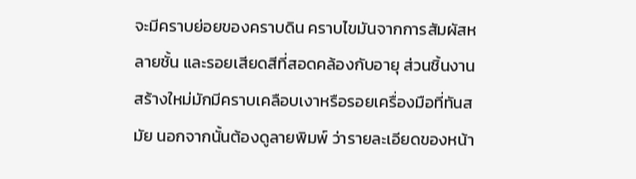จะมีคราบย่อยของคราบดิน คราบไขมันจากการสัมผัสหลายชั้น และรอยเสียดสีที่สอดคล้องกับอายุ ส่วนชิ้นงานสร้างใหม่มักมีคราบเคลือบเงาหรือรอยเครื่องมือที่ทันสมัย นอกจากนั้นต้องดูลายพิมพ์ ว่ารายละเอียดของหน้า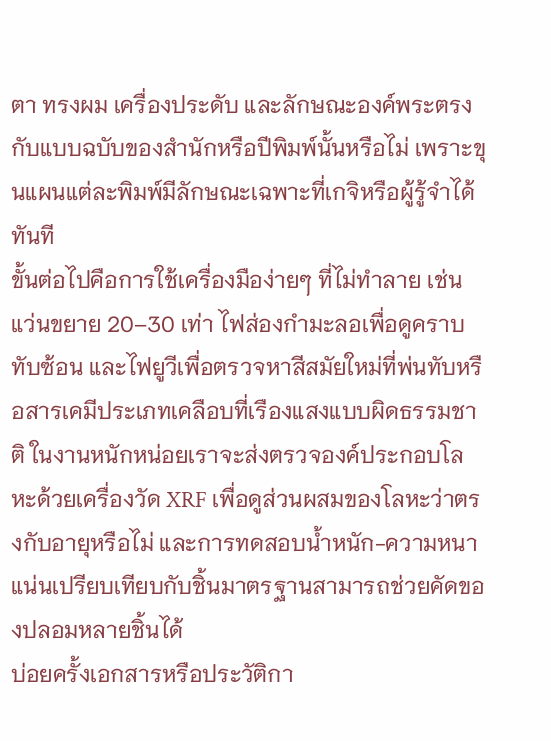ตา ทรงผม เครื่องประดับ และลักษณะองค์พระตรงกับแบบฉบับของสำนักหรือปีพิมพ์นั้นหรือไม่ เพราะขุนแผนแต่ละพิมพ์มีลักษณะเฉพาะที่เกจิหรือผู้รู้จำได้ทันที
ขั้นต่อไปคือการใช้เครื่องมือง่ายๆ ที่ไม่ทำลาย เช่นแว่นขยาย 20–30 เท่า ไฟส่องกำมะลอเพื่อดูคราบทับซ้อน และไฟยูวีเพื่อตรวจหาสีสมัยใหม่ที่พ่นทับหรือสารเคมีประเภทเคลือบที่เรืองแสงแบบผิดธรรมชาติ ในงานหนักหน่อยเราจะส่งตรวจองค์ประกอบโลหะด้วยเครื่องวัด XRF เพื่อดูส่วนผสมของโลหะว่าตรงกับอายุหรือไม่ และการทดสอบน้ำหนัก-ความหนาแน่นเปรียบเทียบกับชิ้นมาตรฐานสามารถช่วยคัดของปลอมหลายชิ้นได้
บ่อยครั้งเอกสารหรือประวัติกา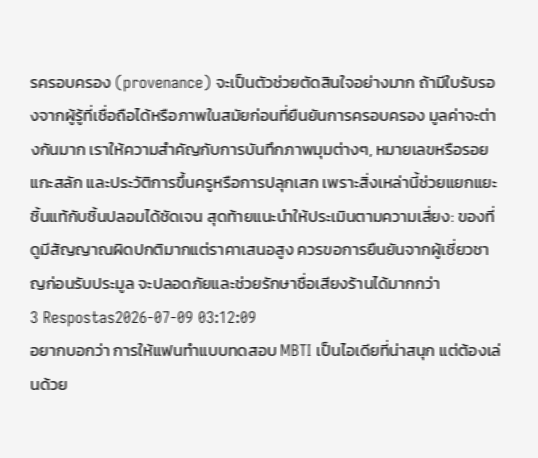รครอบครอง (provenance) จะเป็นตัวช่วยตัดสินใจอย่างมาก ถ้ามีใบรับรองจากผู้รู้ที่เชื่อถือได้หรือภาพในสมัยก่อนที่ยืนยันการครอบครอง มูลค่าจะต่างกันมาก เราให้ความสำคัญกับการบันทึกภาพมุมต่างๆ, หมายเลขหรือรอยแกะสลัก และประวัติการขึ้นครูหรือการปลุกเสก เพราะสิ่งเหล่านี้ช่วยแยกแยะชิ้นแท้กับชิ้นปลอมได้ชัดเจน สุดท้ายแนะนำให้ประเมินตามความเสี่ยง: ของที่ดูมีสัญญาณผิดปกติมากแต่ราคาเสนอสูง ควรขอการยืนยันจากผู้เชี่ยวชาญก่อนรับประมูล จะปลอดภัยและช่วยรักษาชื่อเสียงร้านได้มากกว่า
3 Respostas2026-07-09 03:12:09
อยากบอกว่า การให้แฟนทำแบบทดสอบ MBTI เป็นไอเดียที่น่าสนุก แต่ต้องเล่นด้วย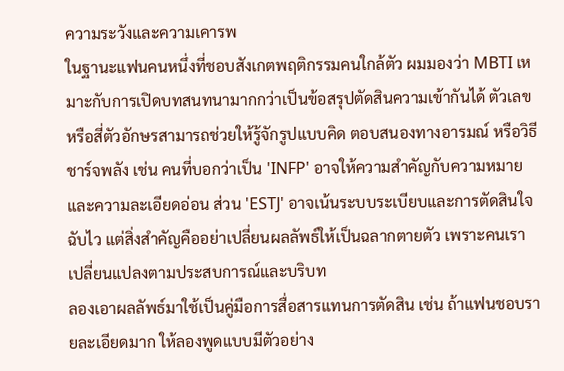ความระวังและความเคารพ
ในฐานะแฟนคนหนึ่งที่ชอบสังเกตพฤติกรรมคนใกล้ตัว ผมมองว่า MBTI เหมาะกับการเปิดบทสนทนามากกว่าเป็นข้อสรุปตัดสินความเข้ากันได้ ตัวเลขหรือสี่ตัวอักษรสามารถช่วยให้รู้จักรูปแบบคิด ตอบสนองทางอารมณ์ หรือวิธีชาร์จพลัง เช่น คนที่บอกว่าเป็น 'INFP' อาจให้ความสำคัญกับความหมายและความละเอียดอ่อน ส่วน 'ESTJ' อาจเน้นระบบระเบียบและการตัดสินใจฉับไว แต่สิ่งสำคัญคืออย่าเปลี่ยนผลลัพธ์ให้เป็นฉลากตายตัว เพราะคนเราเปลี่ยนแปลงตามประสบการณ์และบริบท
ลองเอาผลลัพธ์มาใช้เป็นคู่มือการสื่อสารแทนการตัดสิน เช่น ถ้าแฟนชอบรายละเอียดมาก ให้ลองพูดแบบมีตัวอย่าง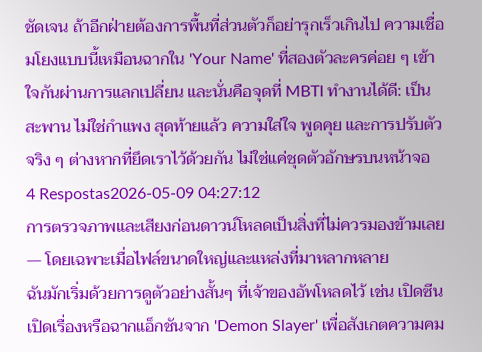ชัดเจน ถ้าอีกฝ่ายต้องการพื้นที่ส่วนตัวก็อย่ารุกเร็วเกินไป ความเชื่อมโยงแบบนี้เหมือนฉากใน 'Your Name' ที่สองตัวละครค่อย ๆ เข้าใจกันผ่านการแลกเปลี่ยน และนั่นคือจุดที่ MBTI ทำงานได้ดี: เป็นสะพาน ไม่ใช่กำแพง สุดท้ายแล้ว ความใส่ใจ พูดคุย และการปรับตัวจริง ๆ ต่างหากที่ยึดเราไว้ด้วยกัน ไม่ใช่แค่ชุดตัวอักษรบนหน้าจอ
4 Respostas2026-05-09 04:27:12
การตรวจภาพและเสียงก่อนดาวน์โหลดเป็นสิ่งที่ไม่ควรมองข้ามเลย — โดยเฉพาะเมื่อไฟล์ขนาดใหญ่และแหล่งที่มาหลากหลาย
ฉันมักเริ่มด้วยการดูตัวอย่างสั้นๆ ที่เจ้าของอัพโหลดไว้ เช่น เปิดซีนเปิดเรื่องหรือฉากแอ็กชันจาก 'Demon Slayer' เพื่อสังเกตความคม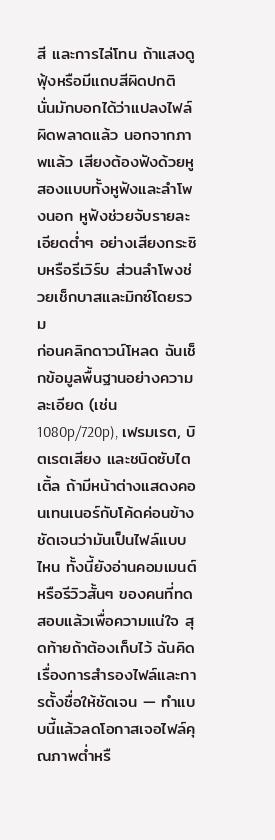สี และการไล่โทน ถ้าแสงดูฟุ้งหรือมีแถบสีผิดปกติ นั่นมักบอกได้ว่าแปลงไฟล์ผิดพลาดแล้ว นอกจากภาพแล้ว เสียงต้องฟังด้วยหูสองแบบทั้งหูฟังและลำโพงนอก หูฟังช่วยจับรายละเอียดต่ำๆ อย่างเสียงกระซิบหรือรีเวิร์บ ส่วนลำโพงช่วยเช็กบาสและมิกซ์โดยรวม
ก่อนคลิกดาวน์โหลด ฉันเช็กข้อมูลพื้นฐานอย่างความละเอียด (เช่น 1080p/720p), เฟรมเรต, บิตเรตเสียง และชนิดซับไตเติ้ล ถ้ามีหน้าต่างแสดงคอนเทนเนอร์กับโค้ดค่อนข้างชัดเจนว่ามันเป็นไฟล์แบบไหน ทั้งนี้ยังอ่านคอมเมนต์หรือรีวิวสั้นๆ ของคนที่ทดสอบแล้วเพื่อความแน่ใจ สุดท้ายถ้าต้องเก็บไว้ ฉันคิดเรื่องการสำรองไฟล์และการตั้งชื่อให้ชัดเจน — ทำแบบนี้แล้วลดโอกาสเจอไฟล์คุณภาพต่ำหรื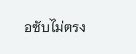อซับไม่ตรง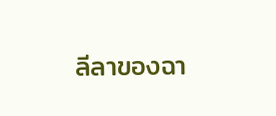ลีลาของฉา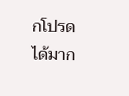กโปรดได้มาก